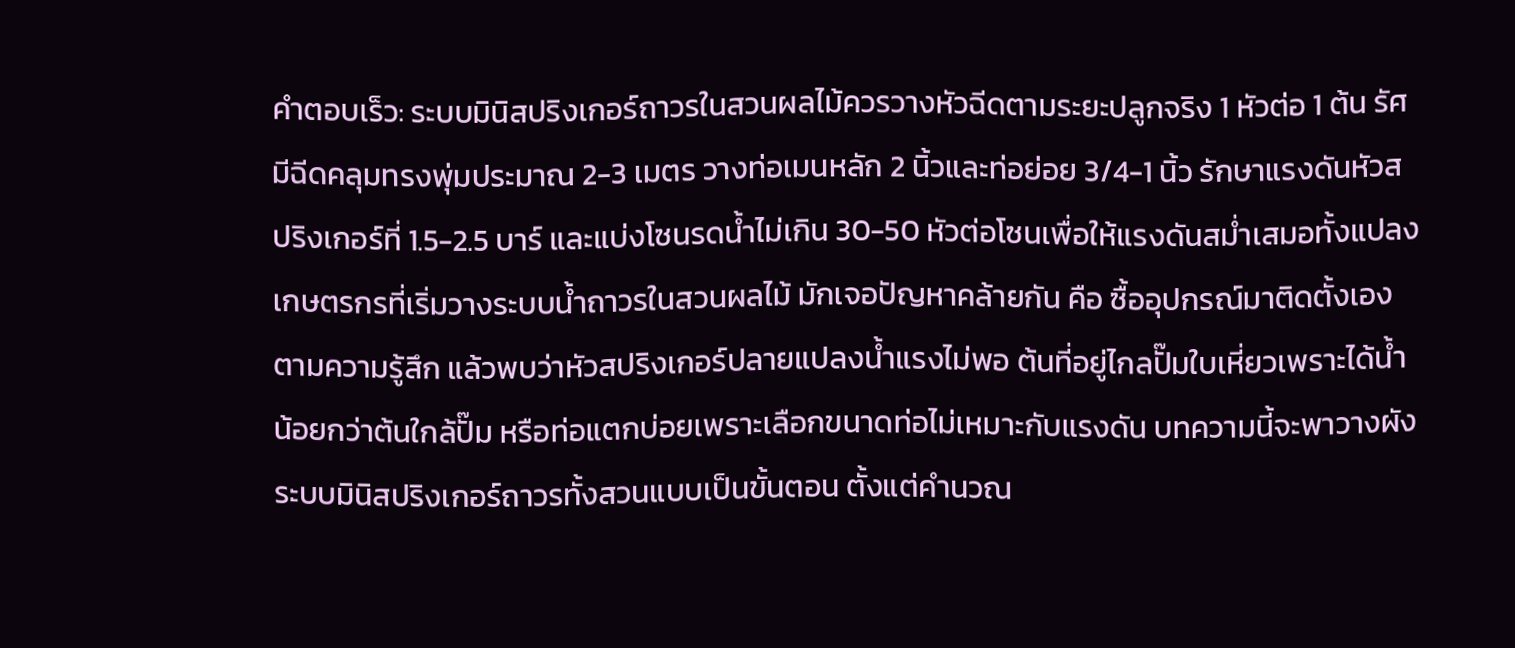คำตอบเร็ว: ระบบมินิสปริงเกอร์ถาวรในสวนผลไม้ควรวางหัวฉีดตามระยะปลูกจริง 1 หัวต่อ 1 ต้น รัศมีฉีดคลุมทรงพุ่มประมาณ 2-3 เมตร วางท่อเมนหลัก 2 นิ้วและท่อย่อย 3/4-1 นิ้ว รักษาแรงดันหัวสปริงเกอร์ที่ 1.5-2.5 บาร์ และแบ่งโซนรดน้ำไม่เกิน 30-50 หัวต่อโซนเพื่อให้แรงดันสม่ำเสมอทั้งแปลง
เกษตรกรที่เริ่มวางระบบน้ำถาวรในสวนผลไม้ มักเจอปัญหาคล้ายกัน คือ ซื้ออุปกรณ์มาติดตั้งเองตามความรู้สึก แล้วพบว่าหัวสปริงเกอร์ปลายแปลงน้ำแรงไม่พอ ต้นที่อยู่ไกลปั๊มใบเหี่ยวเพราะได้น้ำน้อยกว่าต้นใกล้ปั๊ม หรือท่อแตกบ่อยเพราะเลือกขนาดท่อไม่เหมาะกับแรงดัน บทความนี้จะพาวางผังระบบมินิสปริงเกอร์ถาวรทั้งสวนแบบเป็นขั้นตอน ตั้งแต่คำนวณ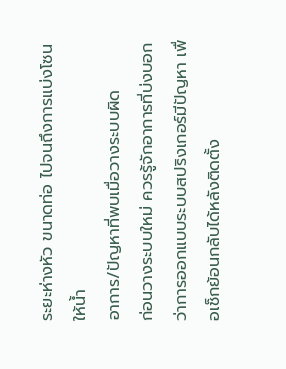ระยะห่างหัว ขนาดท่อ ไปจนถึงการแบ่งโซนให้น้ำ
อาการ/ปัญหาที่พบเมื่อวางระบบผิด
ก่อนวางระบบใหม่ ควรรู้จักอาการที่บ่งบอกว่าการออกแบบระบบสปริงเกอร์มีปัญหา เพื่อเช็กย้อนกลับได้หลังติดตั้ง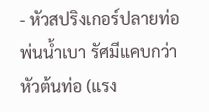- หัวสปริงเกอร์ปลายท่อพ่นน้ำเบา รัศมีแคบกว่าหัวต้นท่อ (แรง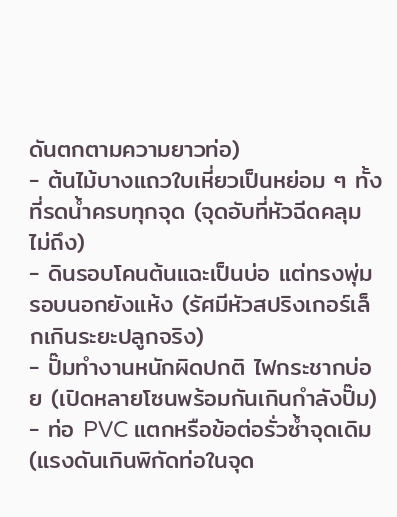ดันตกตามความยาวท่อ)
- ต้นไม้บางแถวใบเหี่ยวเป็นหย่อม ๆ ทั้งที่รดน้ำครบทุกจุด (จุดอับที่หัวฉีดคลุมไม่ถึง)
- ดินรอบโคนต้นแฉะเป็นบ่อ แต่ทรงพุ่มรอบนอกยังแห้ง (รัศมีหัวสปริงเกอร์เล็กเกินระยะปลูกจริง)
- ปั๊มทำงานหนักผิดปกติ ไฟกระชากบ่อย (เปิดหลายโซนพร้อมกันเกินกำลังปั๊ม)
- ท่อ PVC แตกหรือข้อต่อรั่วซ้ำจุดเดิม (แรงดันเกินพิกัดท่อในจุด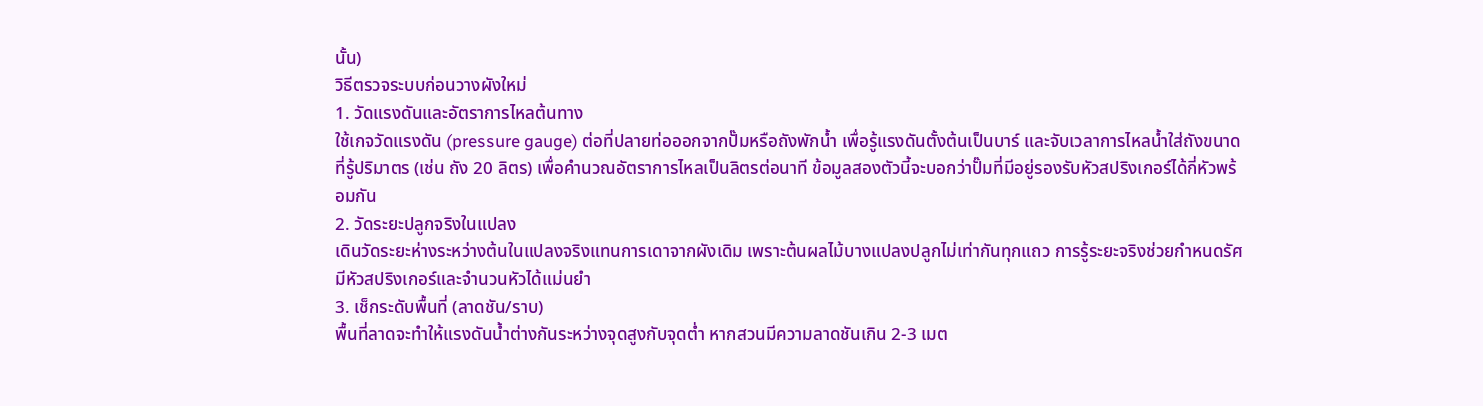นั้น)
วิธีตรวจระบบก่อนวางผังใหม่
1. วัดแรงดันและอัตราการไหลต้นทาง
ใช้เกจวัดแรงดัน (pressure gauge) ต่อที่ปลายท่อออกจากปั๊มหรือถังพักน้ำ เพื่อรู้แรงดันตั้งต้นเป็นบาร์ และจับเวลาการไหลน้ำใส่ถังขนาดที่รู้ปริมาตร (เช่น ถัง 20 ลิตร) เพื่อคำนวณอัตราการไหลเป็นลิตรต่อนาที ข้อมูลสองตัวนี้จะบอกว่าปั๊มที่มีอยู่รองรับหัวสปริงเกอร์ได้กี่หัวพร้อมกัน
2. วัดระยะปลูกจริงในแปลง
เดินวัดระยะห่างระหว่างต้นในแปลงจริงแทนการเดาจากผังเดิม เพราะต้นผลไม้บางแปลงปลูกไม่เท่ากันทุกแถว การรู้ระยะจริงช่วยกำหนดรัศมีหัวสปริงเกอร์และจำนวนหัวได้แม่นยำ
3. เช็กระดับพื้นที่ (ลาดชัน/ราบ)
พื้นที่ลาดจะทำให้แรงดันน้ำต่างกันระหว่างจุดสูงกับจุดต่ำ หากสวนมีความลาดชันเกิน 2-3 เมต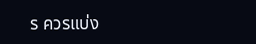ร ควรแบ่ง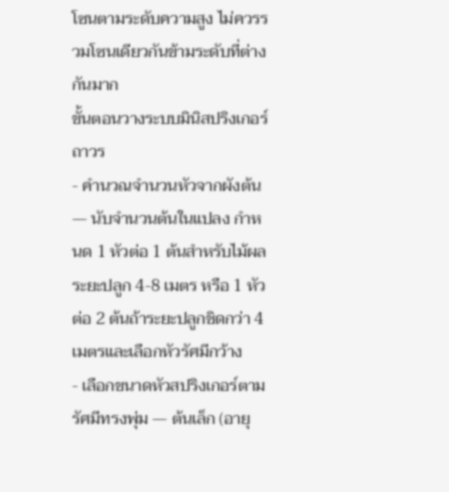โซนตามระดับความสูง ไม่ควรรวมโซนเดียวกันข้ามระดับที่ต่างกันมาก
ขั้นตอนวางระบบมินิสปริงเกอร์ถาวร
- คำนวณจำนวนหัวจากผังต้น — นับจำนวนต้นในแปลง กำหนด 1 หัวต่อ 1 ต้นสำหรับไม้ผลระยะปลูก 4-8 เมตร หรือ 1 หัวต่อ 2 ต้นถ้าระยะปลูกชิดกว่า 4 เมตรและเลือกหัวรัศมีกว้าง
- เลือกขนาดหัวสปริงเกอร์ตามรัศมีทรงพุ่ม — ต้นเล็ก (อายุ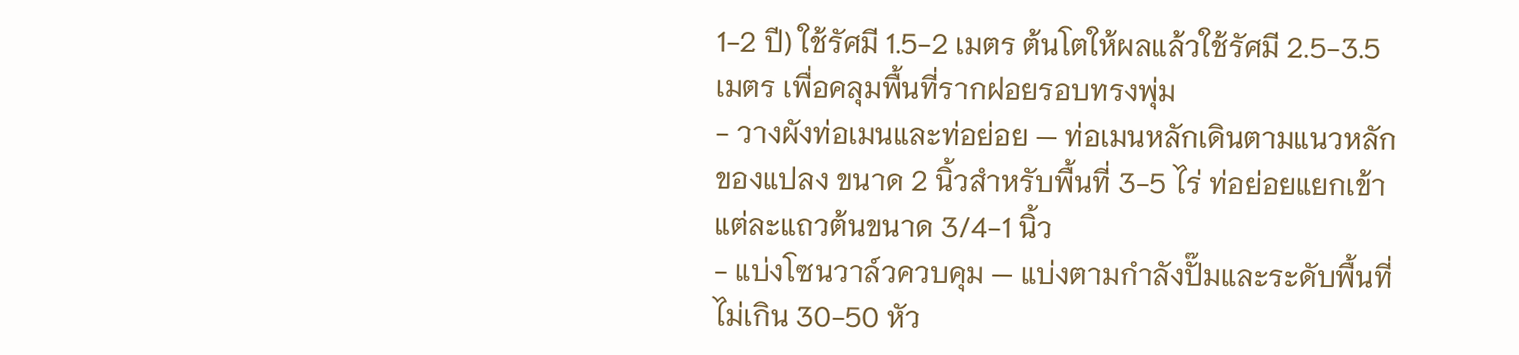1-2 ปี) ใช้รัศมี 1.5-2 เมตร ต้นโตให้ผลแล้วใช้รัศมี 2.5-3.5 เมตร เพื่อคลุมพื้นที่รากฝอยรอบทรงพุ่ม
- วางผังท่อเมนและท่อย่อย — ท่อเมนหลักเดินตามแนวหลักของแปลง ขนาด 2 นิ้วสำหรับพื้นที่ 3-5 ไร่ ท่อย่อยแยกเข้าแต่ละแถวต้นขนาด 3/4-1 นิ้ว
- แบ่งโซนวาล์วควบคุม — แบ่งตามกำลังปั๊มและระดับพื้นที่ ไม่เกิน 30-50 หัว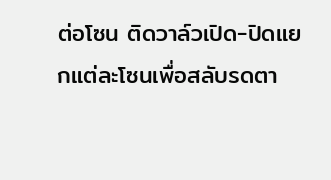ต่อโซน ติดวาล์วเปิด-ปิดแยกแต่ละโซนเพื่อสลับรดตา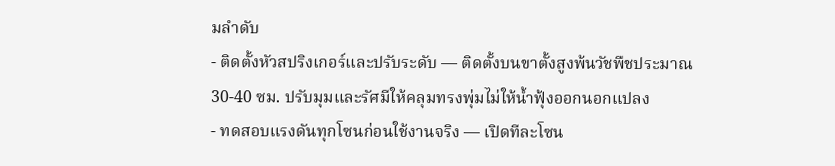มลำดับ
- ติดตั้งหัวสปริงเกอร์และปรับระดับ — ติดตั้งบนขาตั้งสูงพ้นวัชพืชประมาณ 30-40 ซม. ปรับมุมและรัศมีให้คลุมทรงพุ่มไม่ให้น้ำฟุ้งออกนอกแปลง
- ทดสอบแรงดันทุกโซนก่อนใช้งานจริง — เปิดทีละโซน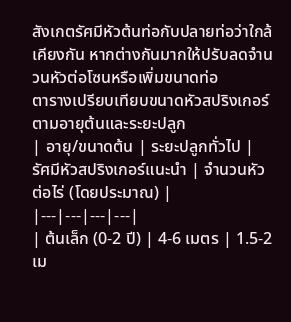สังเกตรัศมีหัวต้นท่อกับปลายท่อว่าใกล้เคียงกัน หากต่างกันมากให้ปรับลดจำนวนหัวต่อโซนหรือเพิ่มขนาดท่อ
ตารางเปรียบเทียบขนาดหัวสปริงเกอร์ตามอายุต้นและระยะปลูก
| อายุ/ขนาดต้น | ระยะปลูกทั่วไป | รัศมีหัวสปริงเกอร์แนะนำ | จำนวนหัวต่อไร่ (โดยประมาณ) |
|---|---|---|---|
| ต้นเล็ก (0-2 ปี) | 4-6 เมตร | 1.5-2 เม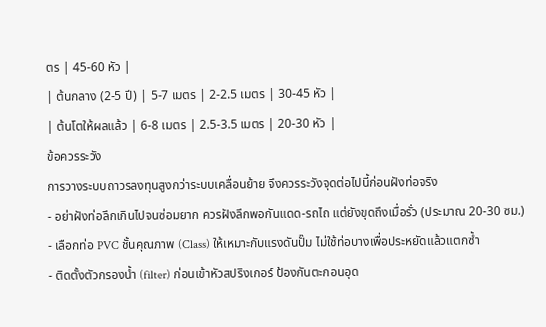ตร | 45-60 หัว |
| ต้นกลาง (2-5 ปี) | 5-7 เมตร | 2-2.5 เมตร | 30-45 หัว |
| ต้นโตให้ผลแล้ว | 6-8 เมตร | 2.5-3.5 เมตร | 20-30 หัว |
ข้อควรระวัง
การวางระบบถาวรลงทุนสูงกว่าระบบเคลื่อนย้าย จึงควรระวังจุดต่อไปนี้ก่อนฝังท่อจริง
- อย่าฝังท่อลึกเกินไปจนซ่อมยาก ควรฝังลึกพอกันแดด-รถไถ แต่ยังขุดถึงเมื่อรั่ว (ประมาณ 20-30 ซม.)
- เลือกท่อ PVC ชั้นคุณภาพ (Class) ให้เหมาะกับแรงดันปั๊ม ไม่ใช้ท่อบางเพื่อประหยัดแล้วแตกซ้ำ
- ติดตั้งตัวกรองน้ำ (filter) ก่อนเข้าหัวสปริงเกอร์ ป้องกันตะกอนอุด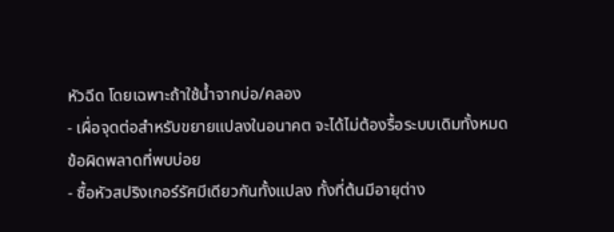หัวฉีด โดยเฉพาะถ้าใช้น้ำจากบ่อ/คลอง
- เผื่อจุดต่อสำหรับขยายแปลงในอนาคต จะได้ไม่ต้องรื้อระบบเดิมทั้งหมด
ข้อผิดพลาดที่พบบ่อย
- ซื้อหัวสปริงเกอร์รัศมีเดียวกันทั้งแปลง ทั้งที่ต้นมีอายุต่าง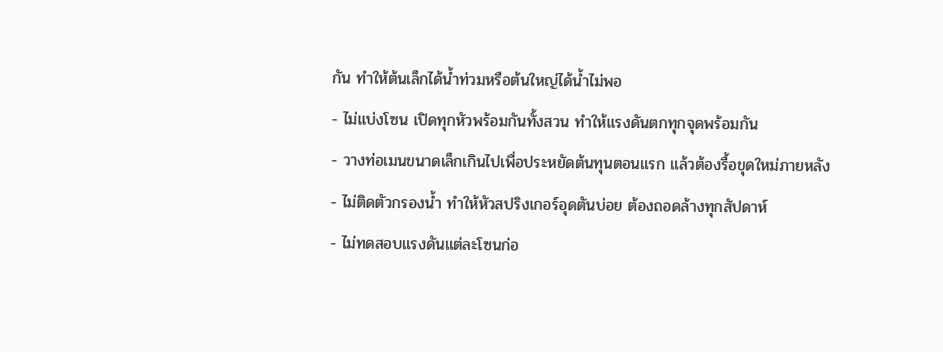กัน ทำให้ต้นเล็กได้น้ำท่วมหรือต้นใหญ่ได้น้ำไม่พอ
- ไม่แบ่งโซน เปิดทุกหัวพร้อมกันทั้งสวน ทำให้แรงดันตกทุกจุดพร้อมกัน
- วางท่อเมนขนาดเล็กเกินไปเพื่อประหยัดต้นทุนตอนแรก แล้วต้องรื้อขุดใหม่ภายหลัง
- ไม่ติดตัวกรองน้ำ ทำให้หัวสปริงเกอร์อุดตันบ่อย ต้องถอดล้างทุกสัปดาห์
- ไม่ทดสอบแรงดันแต่ละโซนก่อ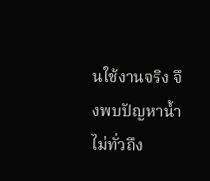นใช้งานจริง จึงพบปัญหาน้ำไม่ทั่วถึง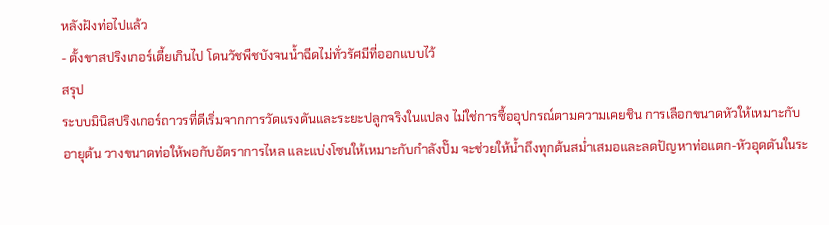หลังฝังท่อไปแล้ว
- ตั้งขาสปริงเกอร์เตี้ยเกินไป โดนวัชพืชบังจนน้ำฉีดไม่ทั่วรัศมีที่ออกแบบไว้
สรุป
ระบบมินิสปริงเกอร์ถาวรที่ดีเริ่มจากการวัดแรงดันและระยะปลูกจริงในแปลง ไม่ใช่การซื้ออุปกรณ์ตามความเคยชิน การเลือกขนาดหัวให้เหมาะกับอายุต้น วางขนาดท่อให้พอกับอัตราการไหล และแบ่งโซนให้เหมาะกับกำลังปั๊ม จะช่วยให้น้ำถึงทุกต้นสม่ำเสมอและลดปัญหาท่อแตก-หัวอุดตันในระ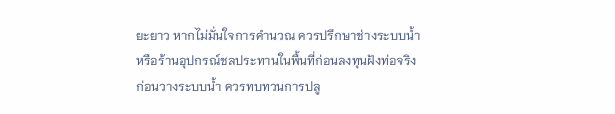ยะยาว หากไม่มั่นใจการคำนวณ ควรปรึกษาช่างระบบน้ำหรือร้านอุปกรณ์ชลประทานในพื้นที่ก่อนลงทุนฝังท่อจริง
ก่อนวางระบบน้ำ ควรทบทวนการปลู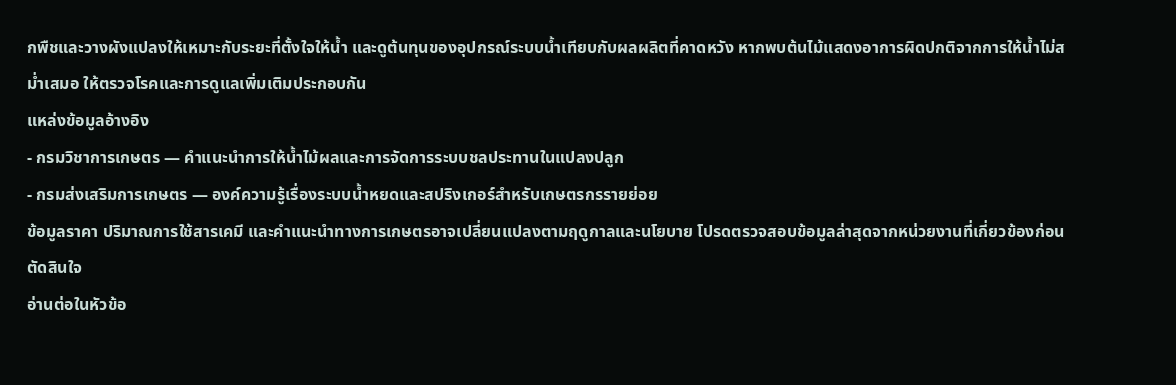กพืชและวางผังแปลงให้เหมาะกับระยะที่ตั้งใจให้น้ำ และดูต้นทุนของอุปกรณ์ระบบน้ำเทียบกับผลผลิตที่คาดหวัง หากพบต้นไม้แสดงอาการผิดปกติจากการให้น้ำไม่สม่ำเสมอ ให้ตรวจโรคและการดูแลเพิ่มเติมประกอบกัน
แหล่งข้อมูลอ้างอิง
- กรมวิชาการเกษตร — คำแนะนำการให้น้ำไม้ผลและการจัดการระบบชลประทานในแปลงปลูก
- กรมส่งเสริมการเกษตร — องค์ความรู้เรื่องระบบน้ำหยดและสปริงเกอร์สำหรับเกษตรกรรายย่อย
ข้อมูลราคา ปริมาณการใช้สารเคมี และคำแนะนำทางการเกษตรอาจเปลี่ยนแปลงตามฤดูกาลและนโยบาย โปรดตรวจสอบข้อมูลล่าสุดจากหน่วยงานที่เกี่ยวข้องก่อนตัดสินใจ
อ่านต่อในหัวข้อ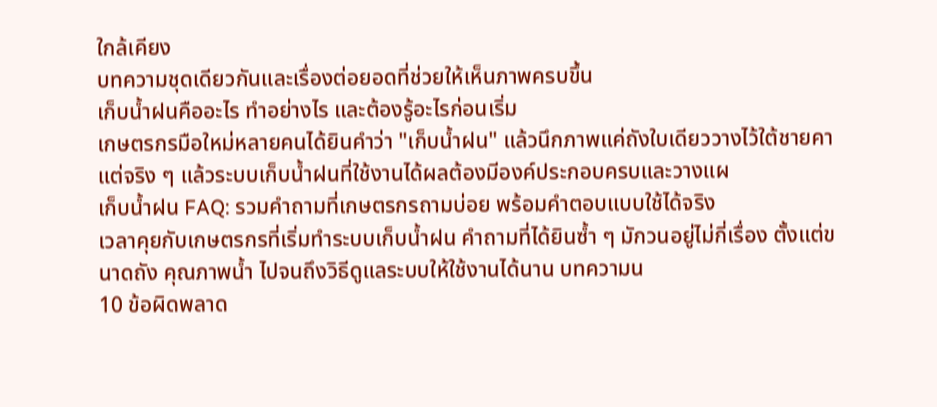ใกล้เคียง
บทความชุดเดียวกันและเรื่องต่อยอดที่ช่วยให้เห็นภาพครบขึ้น
เก็บน้ำฝนคืออะไร ทำอย่างไร และต้องรู้อะไรก่อนเริ่ม
เกษตรกรมือใหม่หลายคนได้ยินคำว่า "เก็บน้ำฝน" แล้วนึกภาพแค่ถังใบเดียววางไว้ใต้ชายคา แต่จริง ๆ แล้วระบบเก็บน้ำฝนที่ใช้งานได้ผลต้องมีองค์ประกอบครบและวางแผ
เก็บน้ำฝน FAQ: รวมคำถามที่เกษตรกรถามบ่อย พร้อมคำตอบแบบใช้ได้จริง
เวลาคุยกับเกษตรกรที่เริ่มทำระบบเก็บน้ำฝน คำถามที่ได้ยินซ้ำ ๆ มักวนอยู่ไม่กี่เรื่อง ตั้งแต่ขนาดถัง คุณภาพน้ำ ไปจนถึงวิธีดูแลระบบให้ใช้งานได้นาน บทความน
10 ข้อผิดพลาด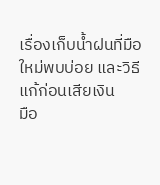เรื่องเก็บน้ำฝนที่มือใหม่พบบ่อย และวิธีแก้ก่อนเสียเงิน
มือ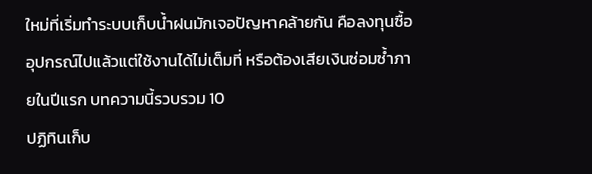ใหม่ที่เริ่มทำระบบเก็บน้ำฝนมักเจอปัญหาคล้ายกัน คือลงทุนซื้ออุปกรณ์ไปแล้วแต่ใช้งานได้ไม่เต็มที่ หรือต้องเสียเงินซ่อมซ้ำภายในปีแรก บทความนี้รวบรวม 10
ปฏิทินเก็บ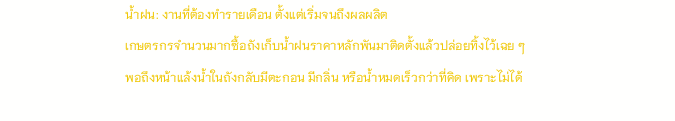น้ำฝน: งานที่ต้องทำรายเดือน ตั้งแต่เริ่มจนถึงผลผลิต
เกษตรกรจำนวนมากซื้อถังเก็บน้ำฝนราคาหลักพันมาติดตั้งแล้วปล่อยทิ้งไว้เฉย ๆ พอถึงหน้าแล้งน้ำในถังกลับมีตะกอน มีกลิ่น หรือน้ำหมดเร็วกว่าที่คิด เพราะไม่ได้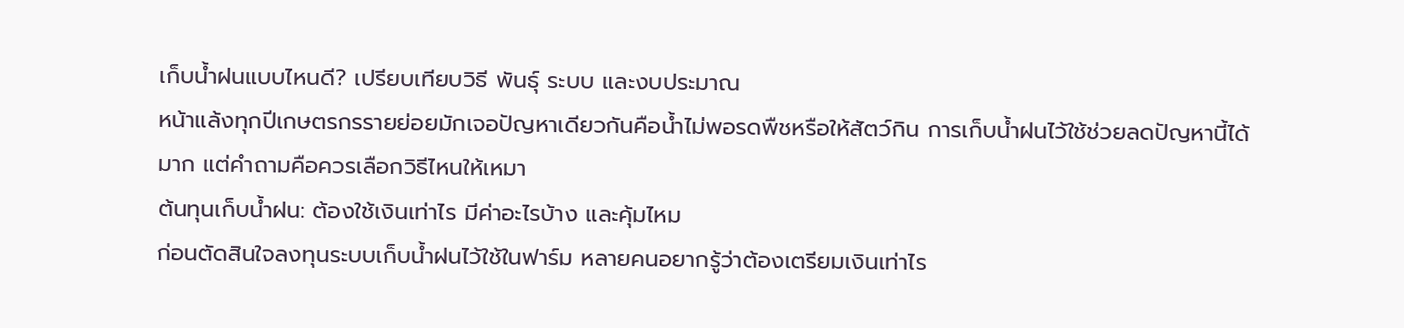เก็บน้ำฝนแบบไหนดี? เปรียบเทียบวิธี พันธุ์ ระบบ และงบประมาณ
หน้าแล้งทุกปีเกษตรกรรายย่อยมักเจอปัญหาเดียวกันคือน้ำไม่พอรดพืชหรือให้สัตว์กิน การเก็บน้ำฝนไว้ใช้ช่วยลดปัญหานี้ได้มาก แต่คำถามคือควรเลือกวิธีไหนให้เหมา
ต้นทุนเก็บน้ำฝน: ต้องใช้เงินเท่าไร มีค่าอะไรบ้าง และคุ้มไหม
ก่อนตัดสินใจลงทุนระบบเก็บน้ำฝนไว้ใช้ในฟาร์ม หลายคนอยากรู้ว่าต้องเตรียมเงินเท่าไร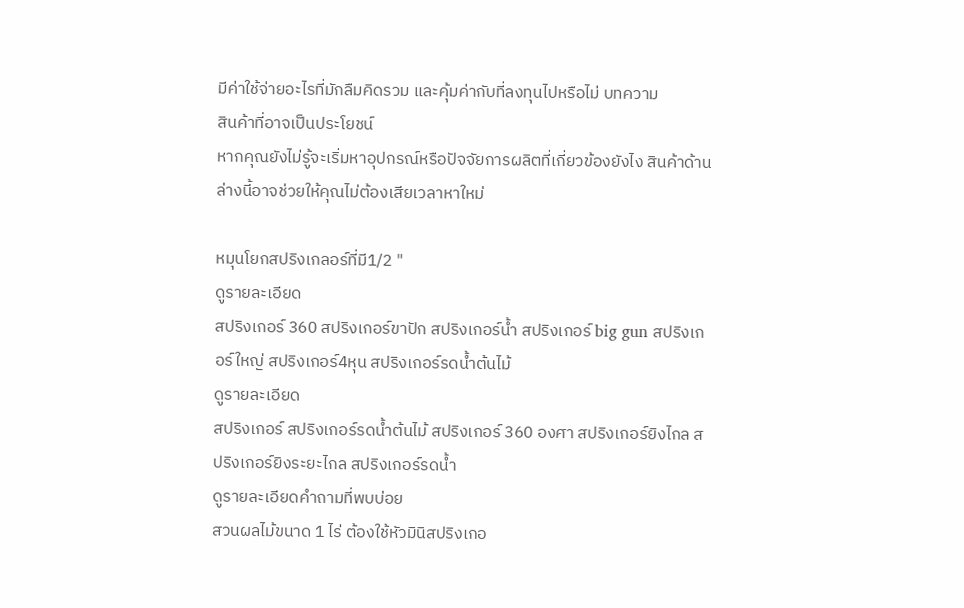มีค่าใช้จ่ายอะไรที่มักลืมคิดรวม และคุ้มค่ากับที่ลงทุนไปหรือไม่ บทความ
สินค้าที่อาจเป็นประโยชน์
หากคุณยังไม่รู้จะเริ่มหาอุปกรณ์หรือปัจจัยการผลิตที่เกี่ยวข้องยังไง สินค้าด้านล่างนี้อาจช่วยให้คุณไม่ต้องเสียเวลาหาใหม่

หมุนโยกสปริงเกลอร์ที่มี1/2 "
ดูรายละเอียด
สปริงเกอร์ 360 สปริงเกอร์ขาปัก สปริงเกอร์น้ำ สปริงเกอร์ big gun สปริงเกอร์ใหญ่ สปริงเกอร์4หุน สปริงเกอร์รดน้ำต้นไม้
ดูรายละเอียด
สปริงเกอร์ สปริงเกอร์รดน้ำต้นไม้ สปริงเกอร์ 360 องศา สปริงเกอร์ยิงไกล สปริงเกอร์ยิงระยะไกล สปริงเกอร์รดน้ำ
ดูรายละเอียดคำถามที่พบบ่อย
สวนผลไม้ขนาด 1 ไร่ ต้องใช้หัวมินิสปริงเกอ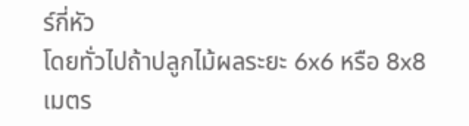ร์กี่หัว
โดยทั่วไปถ้าปลูกไม้ผลระยะ 6x6 หรือ 8x8 เมตร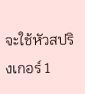จะใช้หัวสปริงเกอร์ 1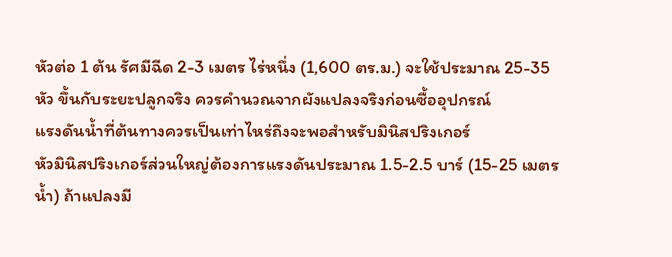หัวต่อ 1 ต้น รัศมีฉีด 2-3 เมตร ไร่หนึ่ง (1,600 ตร.ม.) จะใช้ประมาณ 25-35 หัว ขึ้นกับระยะปลูกจริง ควรคำนวณจากผังแปลงจริงก่อนซื้ออุปกรณ์
แรงดันน้ำที่ต้นทางควรเป็นเท่าไหร่ถึงจะพอสำหรับมินิสปริงเกอร์
หัวมินิสปริงเกอร์ส่วนใหญ่ต้องการแรงดันประมาณ 1.5-2.5 บาร์ (15-25 เมตรน้ำ) ถ้าแปลงมี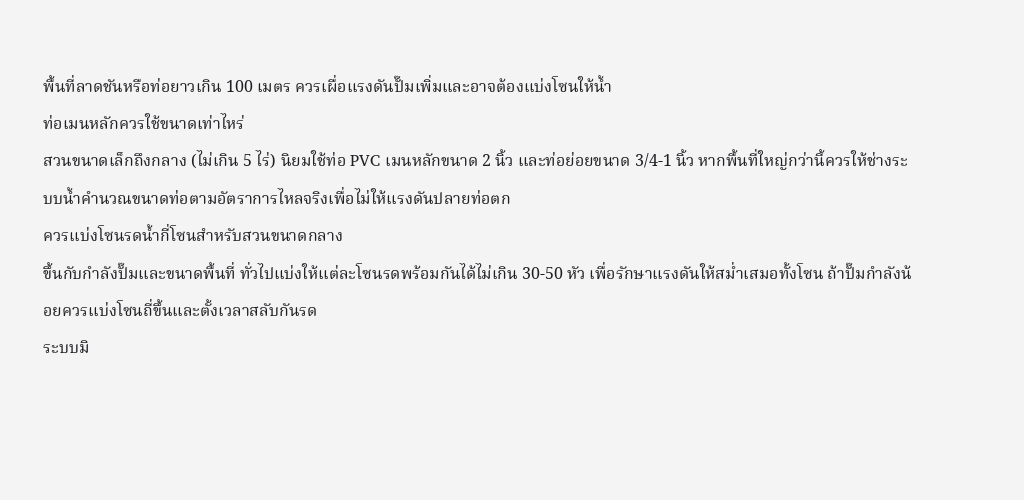พื้นที่ลาดชันหรือท่อยาวเกิน 100 เมตร ควรเผื่อแรงดันปั๊มเพิ่มและอาจต้องแบ่งโซนให้น้ำ
ท่อเมนหลักควรใช้ขนาดเท่าไหร่
สวนขนาดเล็กถึงกลาง (ไม่เกิน 5 ไร่) นิยมใช้ท่อ PVC เมนหลักขนาด 2 นิ้ว และท่อย่อยขนาด 3/4-1 นิ้ว หากพื้นที่ใหญ่กว่านี้ควรให้ช่างระบบน้ำคำนวณขนาดท่อตามอัตราการไหลจริงเพื่อไม่ให้แรงดันปลายท่อตก
ควรแบ่งโซนรดน้ำกี่โซนสำหรับสวนขนาดกลาง
ขึ้นกับกำลังปั๊มและขนาดพื้นที่ ทั่วไปแบ่งให้แต่ละโซนรดพร้อมกันได้ไม่เกิน 30-50 หัว เพื่อรักษาแรงดันให้สม่ำเสมอทั้งโซน ถ้าปั๊มกำลังน้อยควรแบ่งโซนถี่ขึ้นและตั้งเวลาสลับกันรด
ระบบมิ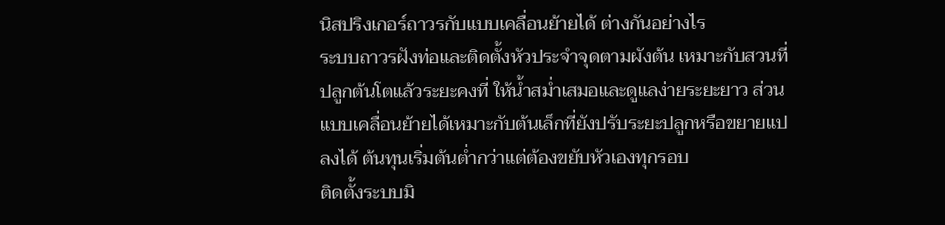นิสปริงเกอร์ถาวรกับแบบเคลื่อนย้ายได้ ต่างกันอย่างไร
ระบบถาวรฝังท่อและติดตั้งหัวประจำจุดตามผังต้น เหมาะกับสวนที่ปลูกต้นโตแล้วระยะคงที่ ให้น้ำสม่ำเสมอและดูแลง่ายระยะยาว ส่วนแบบเคลื่อนย้ายได้เหมาะกับต้นเล็กที่ยังปรับระยะปลูกหรือขยายแปลงได้ ต้นทุนเริ่มต้นต่ำกว่าแต่ต้องขยับหัวเองทุกรอบ
ติดตั้งระบบมิ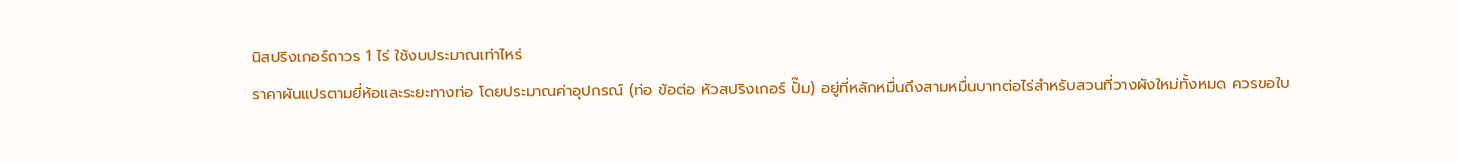นิสปริงเกอร์ถาวร 1 ไร่ ใช้งบประมาณเท่าไหร่
ราคาผันแปรตามยี่ห้อและระยะทางท่อ โดยประมาณค่าอุปกรณ์ (ท่อ ข้อต่อ หัวสปริงเกอร์ ปั๊ม) อยู่ที่หลักหมื่นถึงสามหมื่นบาทต่อไร่สำหรับสวนที่วางผังใหม่ทั้งหมด ควรขอใบ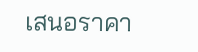เสนอราคา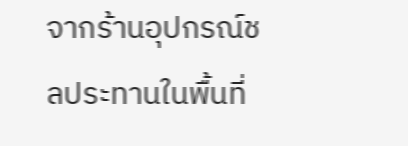จากร้านอุปกรณ์ชลประทานในพื้นที่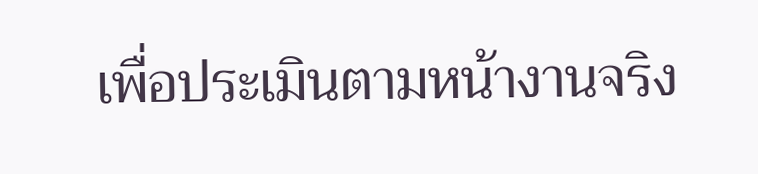เพื่อประเมินตามหน้างานจริง